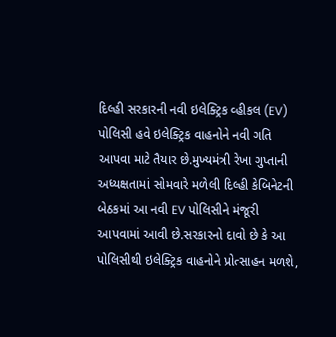દિલ્હી સરકારની નવી ઇલેક્ટ્રિક વ્હીકલ (EV) પોલિસી હવે ઇલેક્ટ્રિક વાહનોને નવી ગતિ આપવા માટે તૈયાર છે.મુખ્યમંત્રી રેખા ગુપ્તાની અધ્યક્ષતામાં સોમવારે મળેલી દિલ્હી કેબિનેટની બેઠકમાં આ નવી EV પોલિસીને મંજૂરી આપવામાં આવી છે.સરકારનો દાવો છે કે આ પોલિસીથી ઇલેક્ટ્રિક વાહનોને પ્રોત્સાહન મળશે,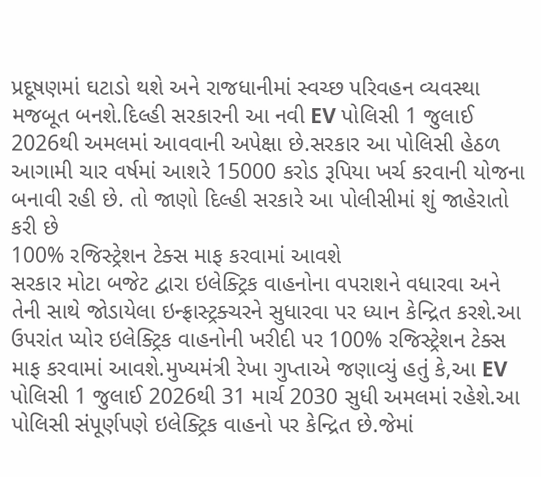પ્રદૂષણમાં ઘટાડો થશે અને રાજધાનીમાં સ્વચ્છ પરિવહન વ્યવસ્થા મજબૂત બનશે.દિલ્હી સરકારની આ નવી EV પોલિસી 1 જુલાઈ 2026થી અમલમાં આવવાની અપેક્ષા છે.સરકાર આ પોલિસી હેઠળ આગામી ચાર વર્ષમાં આશરે 15000 કરોડ રૂપિયા ખર્ચ કરવાની યોજના બનાવી રહી છે. તો જાણો દિલ્હી સરકારે આ પોલીસીમાં શું જાહેરાતો કરી છે
100% રજિસ્ટ્રેશન ટેક્સ માફ કરવામાં આવશે
સરકાર મોટા બજેટ દ્વારા ઇલેક્ટ્રિક વાહનોના વપરાશને વધારવા અને તેની સાથે જોડાયેલા ઇન્ફ્રાસ્ટ્રક્ચરને સુધારવા પર ધ્યાન કેન્દ્રિત કરશે.આ ઉપરાંત પ્યોર ઇલેક્ટ્રિક વાહનોની ખરીદી પર 100% રજિસ્ટ્રેશન ટેક્સ માફ કરવામાં આવશે.મુખ્યમંત્રી રેખા ગુપ્તાએ જણાવ્યું હતું કે,આ EV પોલિસી 1 જુલાઈ 2026થી 31 માર્ચ 2030 સુધી અમલમાં રહેશે.આ પોલિસી સંપૂર્ણપણે ઇલેક્ટ્રિક વાહનો પર કેન્દ્રિત છે.જેમાં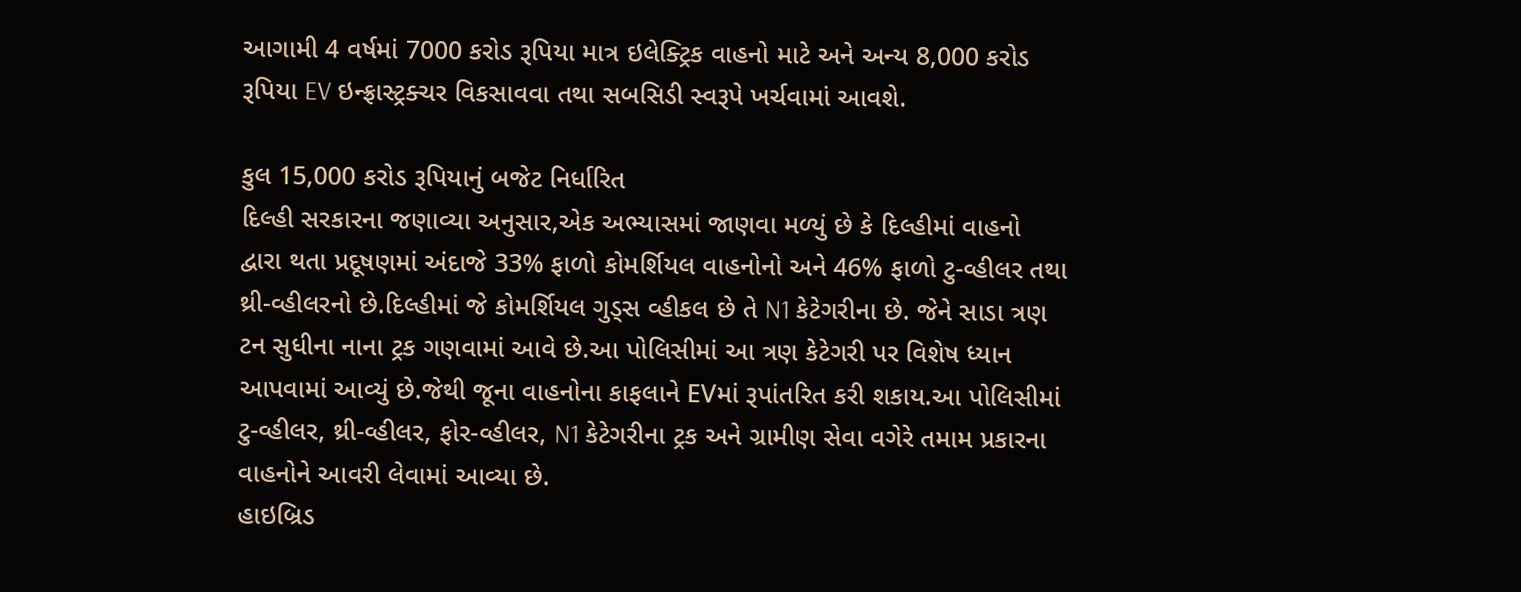આગામી 4 વર્ષમાં 7000 કરોડ રૂપિયા માત્ર ઇલેક્ટ્રિક વાહનો માટે અને અન્ય 8,000 કરોડ રૂપિયા EV ઇન્ફ્રાસ્ટ્રક્ચર વિકસાવવા તથા સબસિડી સ્વરૂપે ખર્ચવામાં આવશે.

કુલ 15,000 કરોડ રૂપિયાનું બજેટ નિર્ધારિત
દિલ્હી સરકારના જણાવ્યા અનુસાર,એક અભ્યાસમાં જાણવા મળ્યું છે કે દિલ્હીમાં વાહનો દ્વારા થતા પ્રદૂષણમાં અંદાજે 33% ફાળો કોમર્શિયલ વાહનોનો અને 46% ફાળો ટુ-વ્હીલર તથા થ્રી-વ્હીલરનો છે.દિલ્હીમાં જે કોમર્શિયલ ગુડ્સ વ્હીકલ છે તે N1 કેટેગરીના છે. જેને સાડા ત્રણ ટન સુધીના નાના ટ્રક ગણવામાં આવે છે.આ પોલિસીમાં આ ત્રણ કેટેગરી પર વિશેષ ધ્યાન આપવામાં આવ્યું છે.જેથી જૂના વાહનોના કાફલાને EVમાં રૂપાંતરિત કરી શકાય.આ પોલિસીમાં ટુ-વ્હીલર, થ્રી-વ્હીલર, ફોર-વ્હીલર, N1 કેટેગરીના ટ્રક અને ગ્રામીણ સેવા વગેરે તમામ પ્રકારના વાહનોને આવરી લેવામાં આવ્યા છે.
હાઇબ્રિડ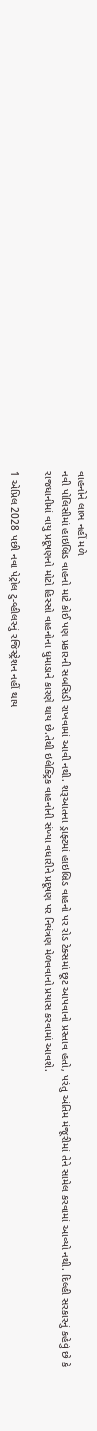વાહનોને લાભ નહીં મળે
નવી પોલિસીમાં હાઇબ્રિડ વાહનો માટે કોઈ પણ પ્રકારની સબસિડી રાખવામાં આવી નથી. શરૂઆતના ડ્રાફ્ટમાં હાઇબ્રિડ વાહનો પર રોડ ટેક્સમાં છૂટ આપવાનો પ્રસ્તાવ હતો, પરંતુ અંતિમ મંજૂરીમાં તેને સામેલ કરવામાં આવ્યો નથી. દિલ્હી સરકારનું કહેવું છે કે રાજધાનીમાં વાયુ પ્રદૂષણનો મોટો હિસ્સો વાહનોના ધુમાડાને કારણે થાય છે.તેથી ઇલેક્ટ્રિક વાહનોની સંખ્યા વધારીને પ્રદૂષણ પર નિયંત્રણ મેળવવાનો પ્રયાસ કરવામાં આવશે.

1 એપ્રિલ 2028 પછી નવા પેટ્રોલ ટુ-વ્હીલરનું રજિસ્ટ્રેશન નહીં થાય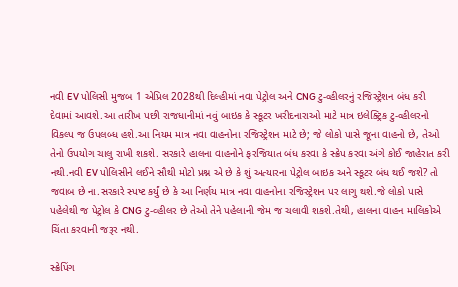નવી EV પોલિસી મુજબ 1 એપ્રિલ 2028થી દિલ્હીમાં નવા પેટ્રોલ અને CNG ટુ-વ્હીલરનું રજિસ્ટ્રેશન બંધ કરી દેવામાં આવશે.આ તારીખ પછી રાજધાનીમાં નવું બાઇક કે સ્કૂટર ખરીદનારાઓ માટે માત્ર ઇલેક્ટ્રિક ટુ-વ્હીલરનો વિકલ્પ જ ઉપલબ્ધ હશે.આ નિયમ માત્ર નવા વાહનોના રજિસ્ટ્રેશન માટે છે; જે લોકો પાસે જૂના વાહનો છે, તેઓ તેનો ઉપયોગ ચાલુ રાખી શકશે. સરકારે હાલના વાહનોને ફરજિયાત બંધ કરવા કે સ્ક્રેપ કરવા અંગે કોઈ જાહેરાત કરી નથી.નવી EV પોલિસીને લઈને સૌથી મોટો પ્રશ્ન એ છે કે શું અત્યારના પેટ્રોલ બાઇક અને સ્કૂટર બંધ થઈ જશે? તો જવાબ છે ના.સરકારે સ્પષ્ટ કર્યું છે કે આ નિર્ણય માત્ર નવા વાહનોના રજિસ્ટ્રેશન પર લાગુ થશે.જે લોકો પાસે પહેલેથી જ પેટ્રોલ કે CNG ટુ-વ્હીલર છે તેઓ તેને પહેલાની જેમ જ ચલાવી શકશે.તેથી, હાલના વાહન માલિકોએ ચિંતા કરવાની જરૂર નથી.

સ્ક્રેપિંગ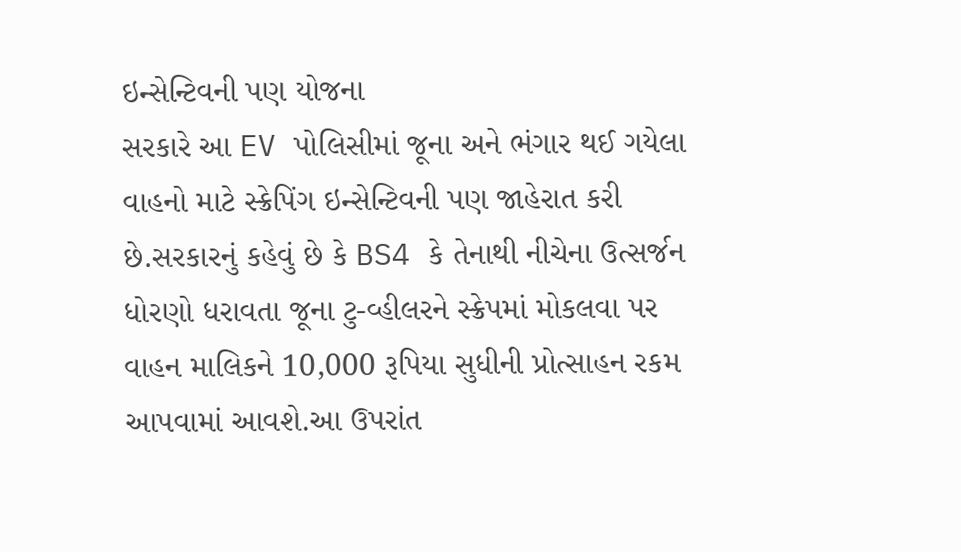ઇન્સેન્ટિવની પણ યોજના
સરકારે આ EV પોલિસીમાં જૂના અને ભંગાર થઈ ગયેલા વાહનો માટે સ્ક્રેપિંગ ઇન્સેન્ટિવની પણ જાહેરાત કરી છે.સરકારનું કહેવું છે કે BS4 કે તેનાથી નીચેના ઉત્સર્જન ધોરણો ધરાવતા જૂના ટુ-વ્હીલરને સ્ક્રેપમાં મોકલવા પર વાહન માલિકને 10,000 રૂપિયા સુધીની પ્રોત્સાહન રકમ આપવામાં આવશે.આ ઉપરાંત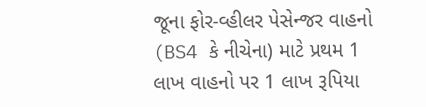જૂના ફોર-વ્હીલર પેસેન્જર વાહનો (BS4 કે નીચેના) માટે પ્રથમ 1 લાખ વાહનો પર 1 લાખ રૂપિયા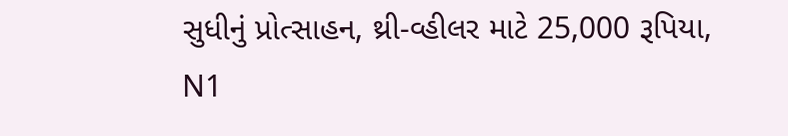સુધીનું પ્રોત્સાહન, થ્રી-વ્હીલર માટે 25,000 રૂપિયા, N1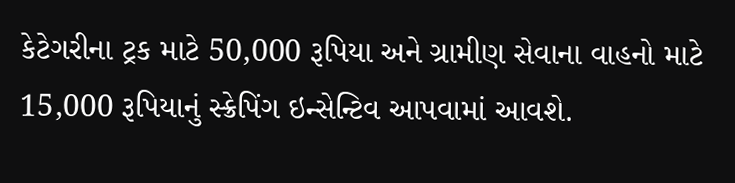કેટેગરીના ટ્રક માટે 50,000 રૂપિયા અને ગ્રામીણ સેવાના વાહનો માટે 15,000 રૂપિયાનું સ્ક્રેપિંગ ઇન્સેન્ટિવ આપવામાં આવશે.